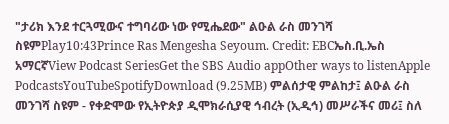"ታሪክ እንደ ተርጓሚውና ተግባሪው ነው የሚሔደው" ልዑል ራስ መንገሻ ስዩምPlay10:43Prince Ras Mengesha Seyoum. Credit: EBCኤስ.ቢ.ኤስ አማርኛView Podcast SeriesGet the SBS Audio appOther ways to listenApple PodcastsYouTubeSpotifyDownload (9.25MB) ምልሰታዊ ምልከታ፤ ልዑል ራስ መንገሻ ስዩም - የቀድሞው የኢትዮጵያ ዲሞክራሲያዊ ኅብረት (ኢዲኅ) መሥራችና መሪ፤ ስለ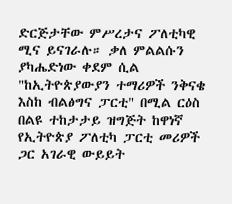ድርጅታቸው ምሥረታና ፖለቲካዊ ሚና ይናገራሉ። ቃለ ምልልሱን ያካሔድነው ቀደም ሲል "ከኢትዮጵያውያን ተማሪዎች ንቅናቄ እስከ ብልፅግና ፓርቲ" በሚል ርዕስ በልዩ ተከታታይ ዝግጅት ከዋነኛ የኢትዮጵያ ፖለቲካ ፓርቲ መሪዎች ጋር አገራዊ ውይይት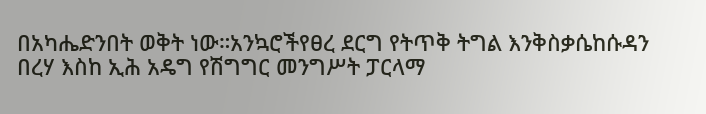በአካሔድንበት ወቅት ነው።አንኳሮችየፀረ ደርግ የትጥቅ ትግል እንቅስቃሴከሱዳን በረሃ እስከ ኢሕ አዴግ የሽግግር መንግሥት ፓርላማ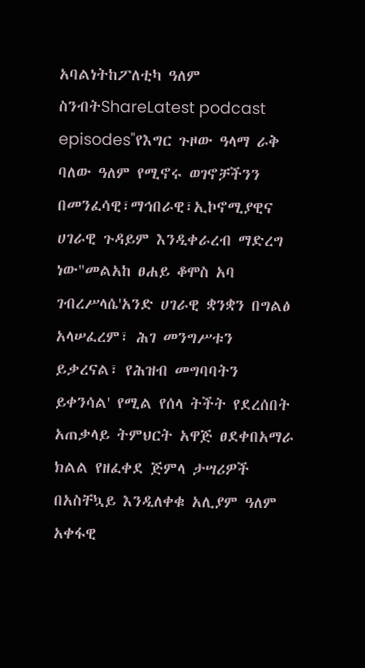አባልነትከፖለቲካ ዓለም ስንብትShareLatest podcast episodes"የእግር ጉዞው ዓላማ ራቅ ባለው ዓለም የሚኖሩ ወገኖቻችንን በመንፈሳዊ፣ማኅበራዊ፣ኢኮኖሚያዊና ሀገራዊ ጉዳይም እንዲቀራረብ ማድረግ ነው"መልአከ ፀሐይ ቆሞስ አባ ገብረሥላሴ'አንድ ሀገራዊ ቋንቋን በግልፅ አላሠፈረም፣ ሕገ መንግሥቱን ይቃረናል፣ የሕዝብ መግባባትን ይቀንሳል' የሚል የሰላ ትችት የደረሰበት አጠቃላይ ትምህርት አዋጅ ፀደቀበአማራ ክልል የዘፈቀደ ጅምላ ታሣሪዎች በአስቸኳይ እንዲለቀቁ አሊያም ዓለም አቀፋዊ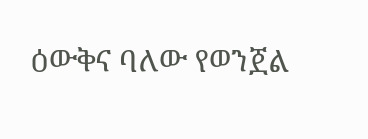ዕውቅና ባለው የወንጀል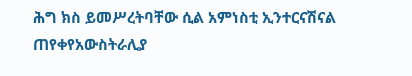ሕግ ክስ ይመሥረትባቸው ሲል አምነስቲ ኢንተርናሽናል ጠየቀየአውስትራሊያ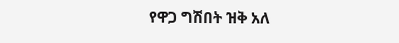የዋጋ ግሽበት ዝቅ አለ